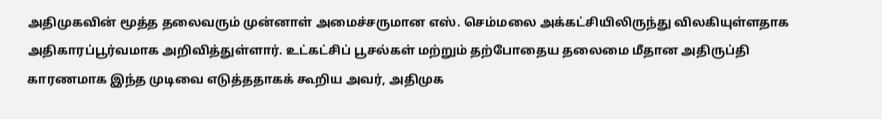அதிமுகவின் மூத்த தலைவரும் முன்னாள் அமைச்சருமான எஸ். செம்மலை அக்கட்சியிலிருந்து விலகியுள்ளதாக அதிகாரப்பூர்வமாக அறிவித்துள்ளார். உட்கட்சிப் பூசல்கள் மற்றும் தற்போதைய தலைமை மீதான அதிருப்தி காரணமாக இந்த முடிவை எடுத்ததாகக் கூறிய அவர், அதிமுக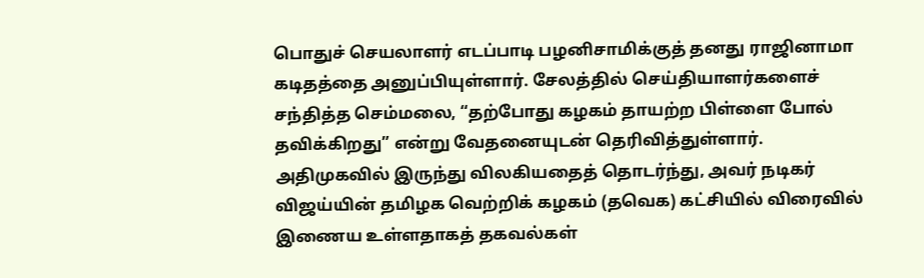பொதுச் செயலாளர் எடப்பாடி பழனிசாமிக்குத் தனது ராஜினாமா கடிதத்தை அனுப்பியுள்ளார். சேலத்தில் செய்தியாளர்களைச் சந்தித்த செம்மலை, “தற்போது கழகம் தாயற்ற பிள்ளை போல் தவிக்கிறது” என்று வேதனையுடன் தெரிவித்துள்ளார்.
அதிமுகவில் இருந்து விலகியதைத் தொடர்ந்து, அவர் நடிகர் விஜய்யின் தமிழக வெற்றிக் கழகம் (தவெக) கட்சியில் விரைவில் இணைய உள்ளதாகத் தகவல்கள்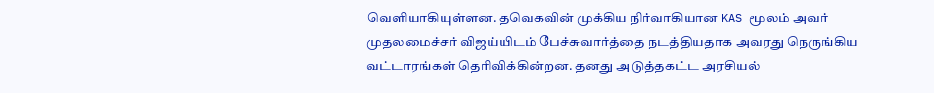வெளியாகியுள்ளன. தவெகவின் முக்கிய நிர்வாகியான KAS மூலம் அவர் முதலமைச்சர் விஜய்யிடம் பேச்சுவார்த்தை நடத்தியதாக அவரது நெருங்கிய வட்டாரங்கள் தெரிவிக்கின்றன. தனது அடுத்தகட்ட அரசியல்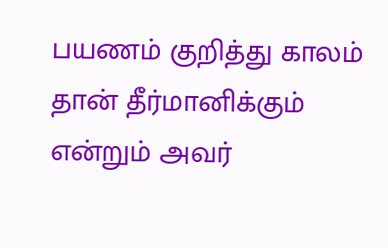பயணம் குறித்து காலம் தான் தீர்மானிக்கும் என்றும் அவர்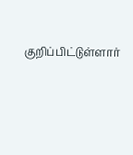குறிப்பிட்டுள்ளார்